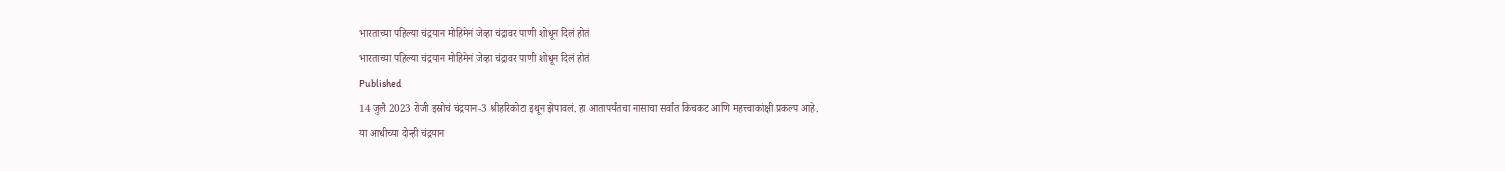भारताच्या पहिल्या चंद्रयान मोहिमेनं जेव्हा चंद्रावर पाणी शोधून दिलं होतं
भारताच्या पहिल्या चंद्रयान मोहिमेनं जेव्हा चंद्रावर पाणी शोधून दिलं होतं
Published
14 जुलै 2023 रोजी इस्रोचं चंद्रयान-3 श्रीहरिकोटा इथून झेपावलं. हा आतापर्यंतचा नासाचा सर्वांत किचकट आणि महत्त्वाकांक्षी प्रकल्प आहे.
या आधीच्या दोन्ही चंद्रयान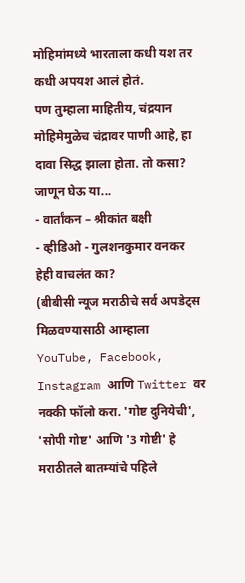मोहिमांमध्ये भारताला कधी यश तर कधी अपयश आलं होतं.
पण तुम्हाला माहितीय, चंद्रयान मोहिमेमुळेच चंद्रावर पाणी आहे, हा दावा सिद्ध झाला होता. तो कसा? जाणून घेऊ या...
- वार्तांकन – श्रीकांत बक्षी
- व्हीडिओ - गुलशनकुमार वनकर
हेही वाचलंत का?
(बीबीसी न्यूज मराठीचे सर्व अपडेट्स मिळवण्यासाठी आम्हाला YouTube, Facebook, Instagram आणि Twitter वर नक्की फॉलो करा. 'गोष्ट दुनियेची', 'सोपी गोष्ट' आणि '3 गोष्टी' हे मराठीतले बातम्यांचे पहिले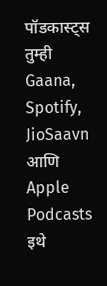पॉडकास्ट्स तुम्ही Gaana, Spotify, JioSaavn आणि Apple Podcasts इथे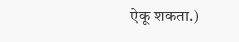ऐकू शकता.)